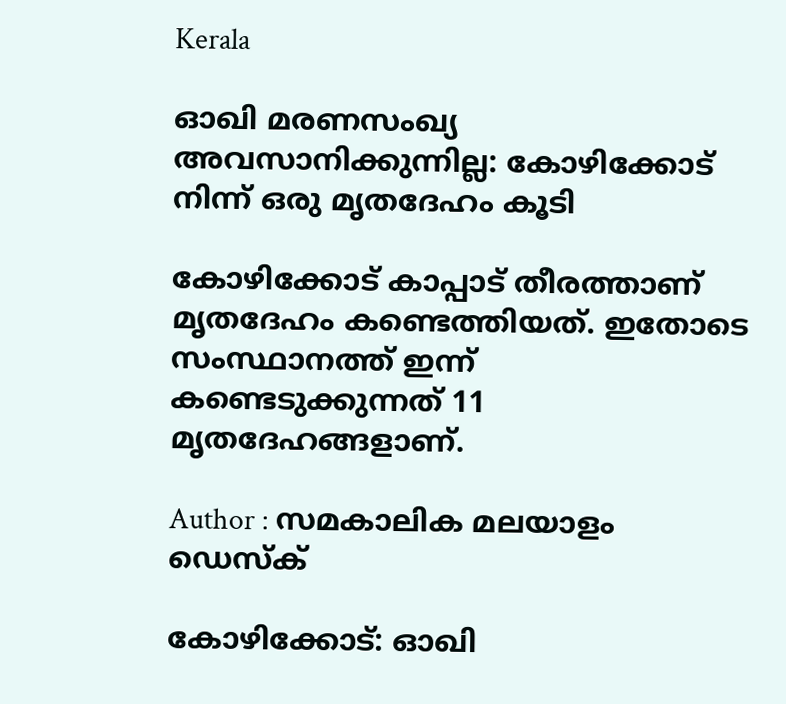Kerala

ഓഖി മരണസംഖ്യ അവസാനിക്കുന്നില്ല: കോഴിക്കോട് നിന്ന് ഒരു മൃതദേഹം കൂടി

കോഴിക്കോട് കാപ്പാട് തീരത്താണ് മൃതദേഹം കണ്ടെത്തിയത്. ഇതോടെ സംസ്ഥാനത്ത് ഇന്ന് കണ്ടെടുക്കുന്നത് 11 മൃതദേഹങ്ങളാണ്.

Author : സമകാലിക മലയാളം ഡെസ്ക്

കോഴിക്കോട്: ഓഖി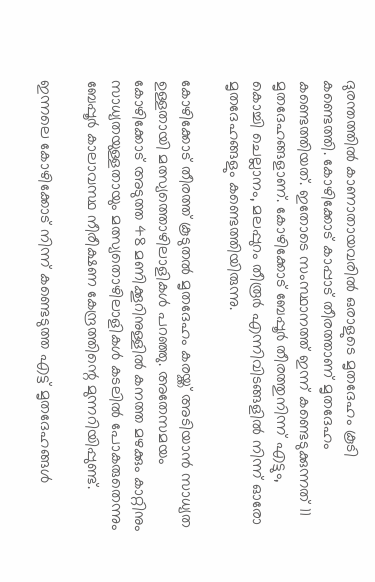ദുരന്തത്തില്‍ കാണാതായവരില്‍ ഒരാളുടെ മൃതദേഹം കൂടി കണ്ടെത്തി. കോഴിക്കോട് കാപ്പാട് തീരത്താണ് മൃതദേഹം കണ്ടെത്തിയത്. ഇതോടെ സംസ്ഥാനത്ത് ഇന്ന് കണ്ടെടുക്കുന്നത് 11 മൃതദേഹങ്ങളാണ്. കോഴിക്കോട് ബേപ്പൂര്‍ തീരത്തുനിന്ന് എട്ടും, കൊച്ചി ചെല്ലാനം, മലപ്പുറം തീരൂര്‍ എന്നിവിടങ്ങളില്‍ നിന്ന് ഓരോ മൃതദേഹങ്ങളും കണ്ടെത്തിയിരുന്നു.

കോഴിക്കോട് തീരത്ത് കൂടുതല്‍ മൃതദേഹം കരയ്ക്ക് അടിയാന്‍ സാധ്യത ഉള്ളതായി മത്സ്യത്തൊഴിലാളികള്‍ പറഞ്ഞു. അതേസമയം കോഴിക്കോട് അടുത്ത 48 മണിക്കൂറിനുള്ളില്‍ കനത്ത മഴക്കും കാറ്റിനും സാധ്യതയുള്ളതായും മത്സ്യതൊഴിലാളികള്‍ കടലില്‍ പോകരുതെന്നും ബേപ്പൂര്‍ കാലാവസ്ഥ നീരീക്ഷണ കേന്ദ്രത്തിന്റെ മുന്നറിയിപ്പുണ്ട്.

ഇന്നലെ കോഴിക്കോട് നിന്ന് കണ്ടെടുത്ത എട്ട് മൃതദേഹങ്ങള്‍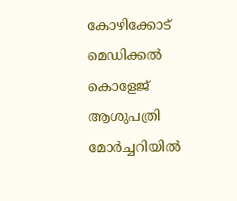കോഴിക്കോട് മെഡിക്കല്‍ കൊളേജ് ആശുപത്രി മോര്‍ച്ചറിയില്‍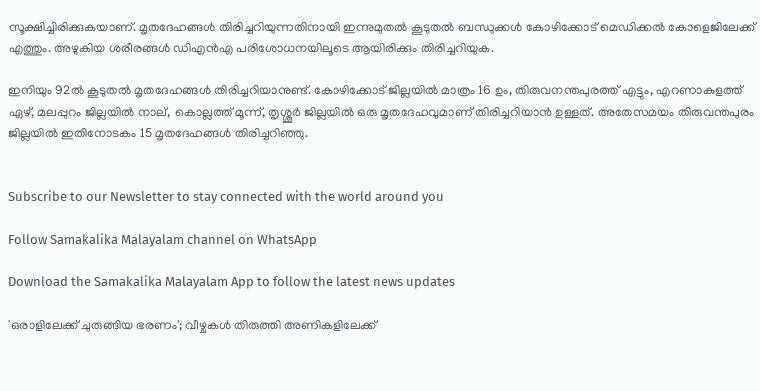സൂക്ഷിച്ചിരിക്കുകയാണ്. മൃതദേഹങ്ങള്‍ തിരിച്ചറിയുന്നതിനായി ഇന്നുമുതല്‍ കൂടുതല്‍ ബന്ധുക്കള്‍ കോഴിക്കോട് മെഡിക്കല്‍ കോളെജിലേക്ക് എത്തും. അഴുകിയ ശരീരങ്ങള്‍ ഡിഎന്‍എ പരിശോധനയിലൂടെ ആയിരിക്കും തിരിച്ചറിയുക.

ഇനിയും 92ല്‍ കൂടുതല്‍ മൃതദേഹങ്ങള്‍ തിരിച്ചറിയാനുണ്ട്. കോഴിക്കോട് ജില്ലയില്‍ മാത്രം 16 ഉം, തിരുവനന്തപുരത്ത് എട്ടും, എറണാകുളത്ത് ഏഴ്, മലപ്പുറം ജില്ലയില്‍ നാല്, കൊല്ലത്ത് മൂന്ന്, തൃശ്ശൂര്‍ ജില്ലയില്‍ ഒരു മൃതദേഹവുമാണ് തിരിച്ചറിയാന്‍ ഉള്ളത്. അതേസമയം തിരുവന്തപുരം ജില്ലയില്‍ ഇതിനോടകം 15 മൃതദേഹങ്ങള്‍ തിരിച്ചറിഞ്ഞു.


Subscribe to our Newsletter to stay connected with the world around you

Follow Samakalika Malayalam channel on WhatsApp

Download the Samakalika Malayalam App to follow the latest news updates

'ഒരാളിലേക്ക് ചുരുങ്ങിയ ഭരണം'; വീഴ്ചകള്‍ തിരുത്തി അണികളിലേക്ക്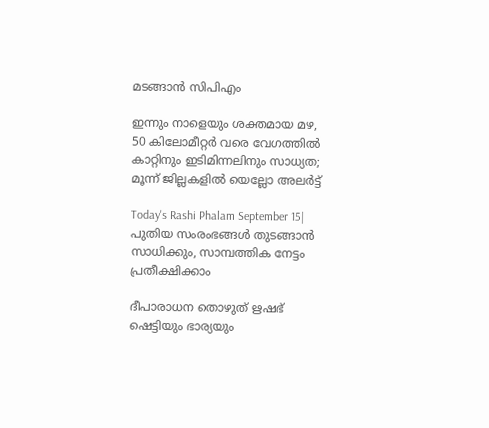മടങ്ങാന്‍ സിപിഎം

ഇന്നും നാളെയും ശക്തമായ മഴ, 50 കിലോമീറ്റർ വരെ വേഗത്തിൽ കാറ്റിനും ഇടിമിന്നലിനും സാധ്യത; മൂന്ന് ജില്ലകളിൽ യെല്ലോ അലർട്ട്

Today's Rashi Phalam September 15| പുതിയ സംരംഭങ്ങൾ തുടങ്ങാൻ സാധിക്കും, സാമ്പത്തിക നേട്ടം പ്രതീക്ഷിക്കാം

ദീപാരാധന തൊഴുത് ഋഷഭ് ഷെട്ടിയും ഭാര്യയും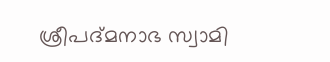ശ്രീപദ്മനാഭ സ്വാമി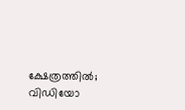ക്ഷേത്രത്തില്‍; വിഡിയോ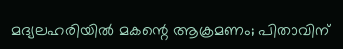മദ്യലഹരിയില്‍ മകന്റെ ആക്രമണം; പിതാവിന്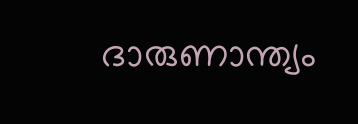ദാരുണാന്ത്യം